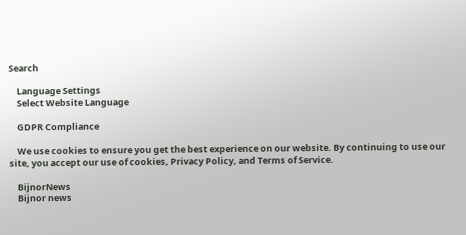Search

    Language Settings
    Select Website Language

    GDPR Compliance

    We use cookies to ensure you get the best experience on our website. By continuing to use our site, you accept our use of cookies, Privacy Policy, and Terms of Service.

    BijnorNews
    Bijnor news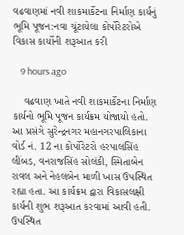વઢવાણમાં નવી શાકમાર્કેટના નિર્માણ કાર્યનું ભૂમિ પૂજન:નવા ચૂંટાયેલા કોર્પોરેટરોએ વિકાસ કાર્યોની શરૂઆત કરી

    9 hours ago

    વઢવાણ ખાતે નવી શાકમાર્કેટના નિર્માણ કાર્યનો ભૂમિ પૂજન કાર્યક્રમ યોજાયો હતો. આ પ્રસંગે સુરેન્દ્રનગર મહાનગરપાલિકાના વોર્ડ નં. 12 ના કોર્પોરેટરો હરપાલસિંહ લીંબડ, વનરાજસિંહ સોલંકી, સ્મિતાબેન રાવલ અને નેહલબેન માળી ખાસ ઉપસ્થિત રહ્યા હતા. આ કાર્યક્રમ દ્વારા વિકાસલક્ષી કાર્યની શુભ શરૂઆત કરવામાં આવી હતી. ઉપસ્થિત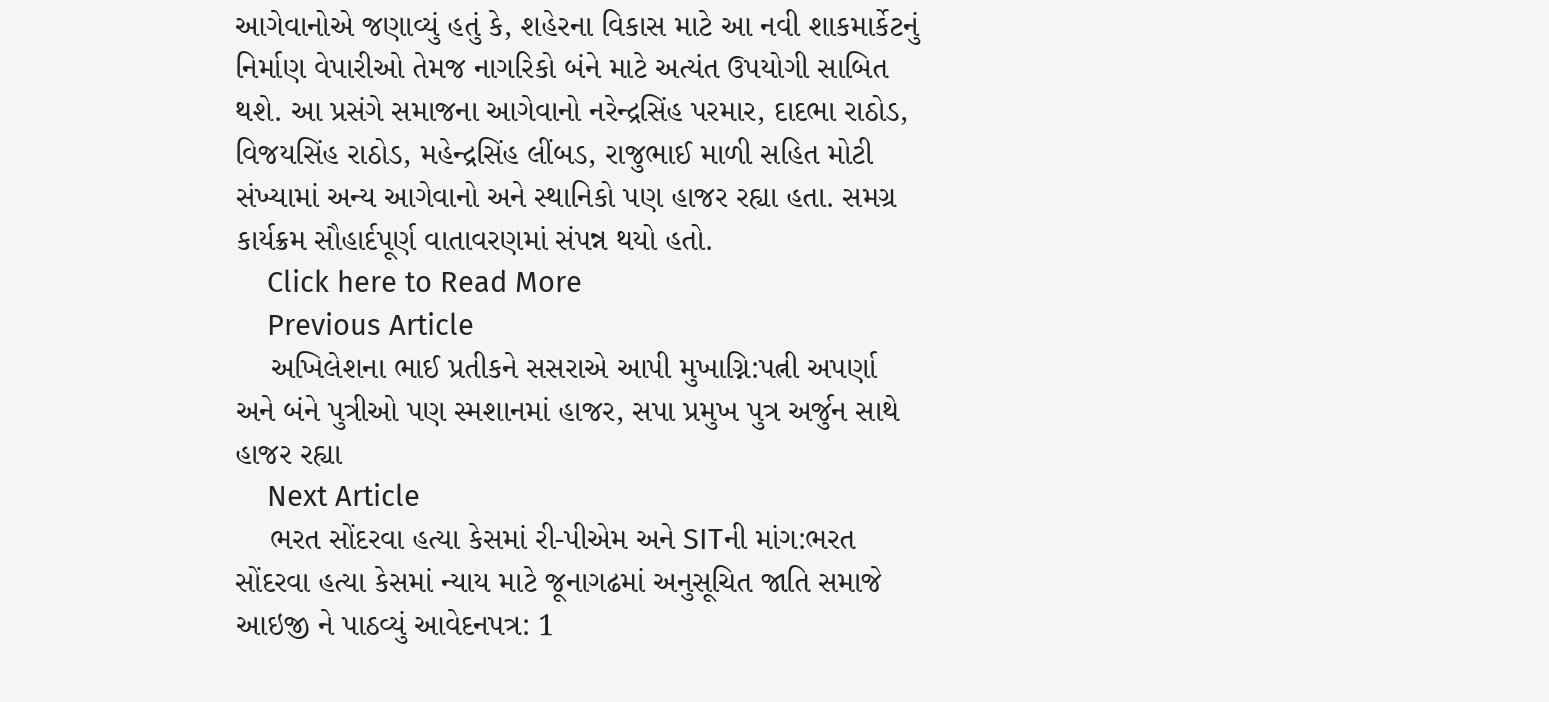આગેવાનોએ જણાવ્યું હતું કે, શહેરના વિકાસ માટે આ નવી શાકમાર્કેટનું નિર્માણ વેપારીઓ તેમજ નાગરિકો બંને માટે અત્યંત ઉપયોગી સાબિત થશે. આ પ્રસંગે સમાજના આગેવાનો નરેન્દ્રસિંહ પરમાર, દાદભા રાઠોડ, વિજયસિંહ રાઠોડ, મહેન્દ્રસિંહ લીંબડ, રાજુભાઈ માળી સહિત મોટી સંખ્યામાં અન્ય આગેવાનો અને સ્થાનિકો પણ હાજર રહ્યા હતા. સમગ્ર કાર્યક્રમ સૌહાર્દપૂર્ણ વાતાવરણમાં સંપન્ન થયો હતો.
    Click here to Read More
    Previous Article
    અખિલેશના ભાઈ પ્રતીકને સસરાએ આપી મુખાગ્નિ:પત્ની અપર્ણા અને બંને પુત્રીઓ પણ સ્મશાનમાં હાજર, સપા પ્રમુખ પુત્ર અર્જુન સાથે હાજર રહ્યા
    Next Article
    ભરત સોંદરવા હત્યા કેસમાં રી-પીએમ અને SITની માંગ:ભરત સોંદરવા હત્યા કેસમાં ન્યાય માટે જૂનાગઢમાં અનુસૂચિત જાતિ સમાજે આઇજી ને પાઠવ્યું આવેદનપત્ર: 1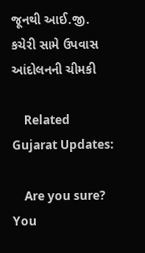જૂનથી આઈ.જી. કચેરી સામે ઉપવાસ આંદોલનની ચીમકી

    Related Gujarat Updates:

    Are you sure? You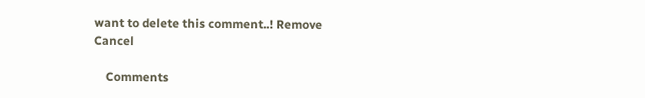want to delete this comment..! Remove Cancel

    Comments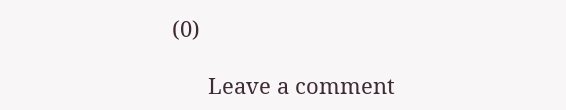(0)

      Leave a comment